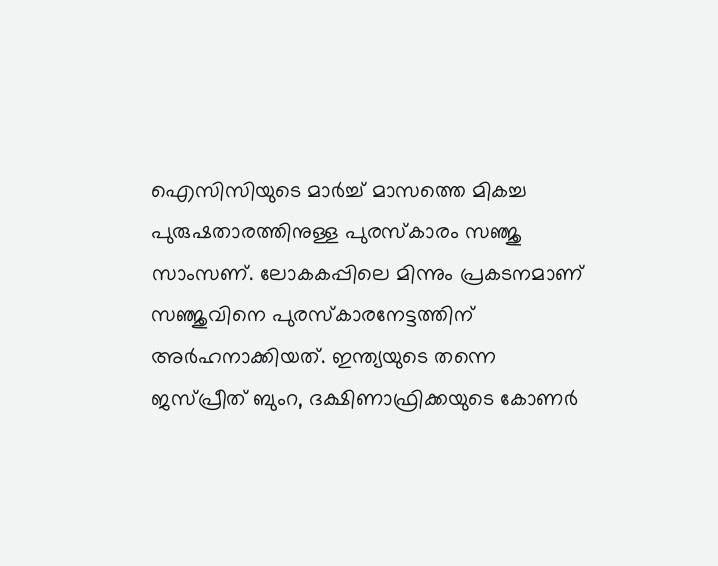ഐസിസിയുടെ മാർച്ച് മാസത്തെ മികച്ച പുരുഷതാരത്തിനുള്ള പുരസ്കാരം സഞ്ജു സാംസണ്. ലോകകപ്പിലെ മിന്നും പ്രകടനമാണ് സഞ്ജുവിനെ പുരസ്കാരനേട്ടത്തിന് അർഹനാക്കിയത്. ഇന്ത്യയുടെ തന്നെ ജസ്പ്രീത് ബുംറ, ദക്ഷിണാഫ്രിക്കയുടെ കോണർ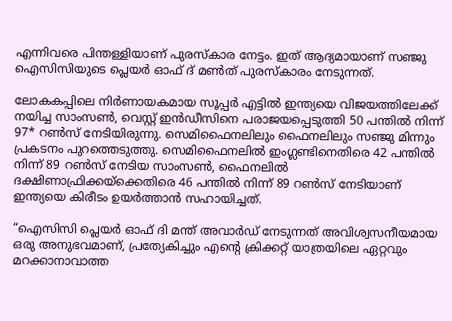എന്നിവരെ പിന്തള്ളിയാണ് പുരസ്കാര നേട്ടം. ഇത് ആദ്യമായാണ് സഞ്ജു ഐസിസിയുടെ പ്ലെയർ ഓഫ് ദ് മൺത് പുരസ്കാരം നേടുന്നത്.

ലോകകപ്പിലെ നിർണായകമായ സൂപ്പർ എട്ടിൽ ഇന്ത്യയെ വിജയത്തിലേക്ക് നയിച്ച സാംസൺ, വെസ്റ്റ് ഇൻഡീസിനെ പരാജയപ്പെടുത്തി 50 പന്തിൽ നിന്ന് 97* റൺസ് നേടിയിരുന്നു. സെമിഫൈനലിലും ഫൈനലിലും സഞ്ജു മിന്നും പ്രകടനം പുറത്തെടുത്തു. സെമിഫൈനലിൽ ഇംഗ്ലണ്ടിനെതിരെ 42 പന്തിൽ നിന്ന് 89 റൺസ് നേടിയ സാംസൺ, ഫൈനലിൽ ദക്ഷിണാഫ്രിക്കയ്‌ക്കെതിരെ 46 പന്തിൽ നിന്ന് 89 റൺസ് നേടിയാണ് ഇന്ത്യയെ കിരീടം ഉയർത്താൻ സഹായിച്ചത്.

“ഐസിസി പ്ലെയർ ഓഫ് ദി മന്ത് അവാർഡ് നേടുന്നത് അവിശ്വസനീയമായ ഒരു അനുഭവമാണ്, പ്രത്യേകിച്ചും എന്റെ ക്രിക്കറ്റ് യാത്രയിലെ ഏറ്റവും മറക്കാനാവാത്ത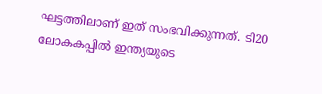ഘട്ടത്തിലാണ് ഇത് സംഭവിക്കുന്നത്. ടി20 ലോകകപ്പിൽ ഇന്ത്യയുടെ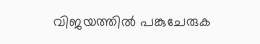വിജയത്തിൽ പങ്കുചേരുക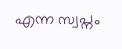എന്ന സ്വപ്നം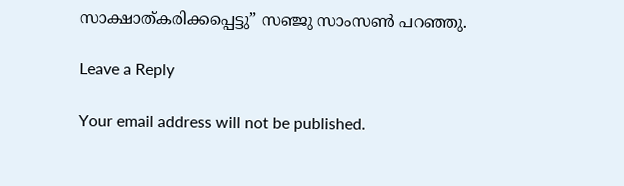സാക്ഷാത്കരിക്കപ്പെട്ടു” സഞ്ജു സാംസൺ‌ പറഞ്ഞു.

Leave a Reply

Your email address will not be published.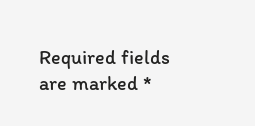Required fields are marked *